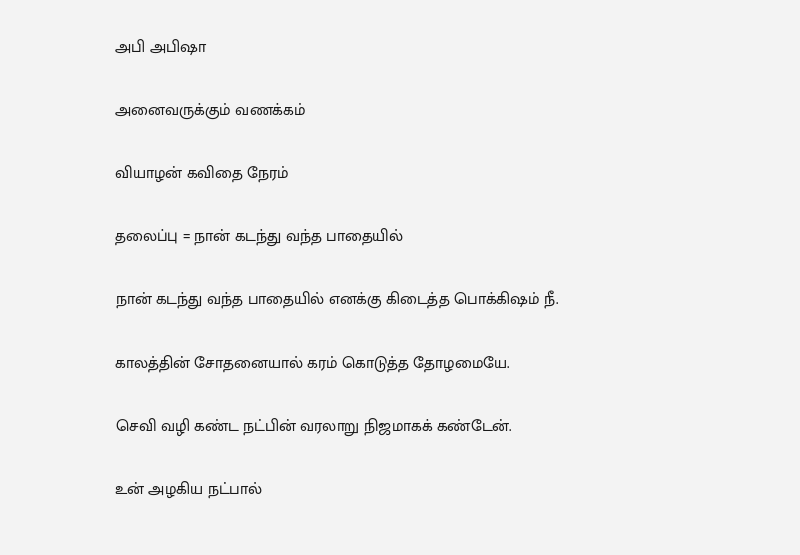அபி அபிஷா

அனைவருக்கும் வணக்கம்

வியாழன் கவிதை நேரம்

தலைப்பு = நான் கடந்து வந்த பாதையில்

நான் கடந்து வந்த பாதையில் எனக்கு கிடைத்த பொக்கிஷம் நீ.

காலத்தின் சோதனையால் கரம் கொடுத்த தோழமையே.

செவி வழி கண்ட நட்பின் வரலாறு நிஜமாகக் கண்டேன்.

உன் அழகிய நட்பால்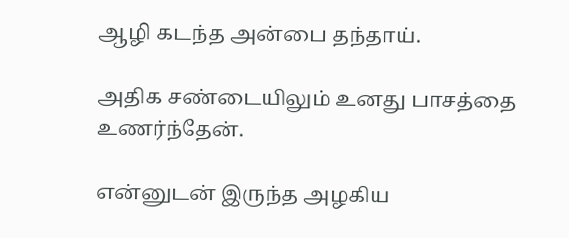ஆழி கடந்த அன்பை தந்தாய்.

அதிக சண்டையிலும் உனது பாசத்தை உணர்ந்தேன்.

என்னுடன் இருந்த அழகிய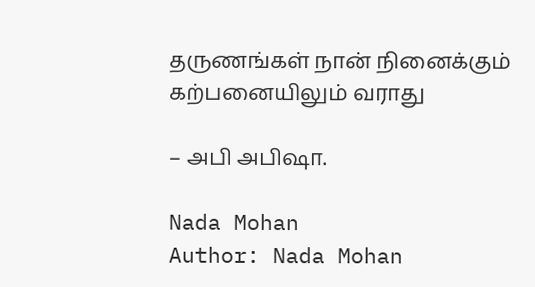தருணங்கள் நான் நினைக்கும் கற்பனையிலும் வராது

– அபி அபிஷா.

Nada Mohan
Author: Nada Mohan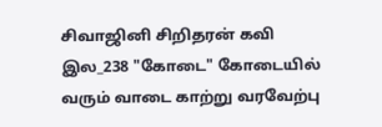சிவாஜினி சிறிதரன் கவி இல_238 "கோடை" கோடையில் வரும் வாடை காற்று வரவேற்பு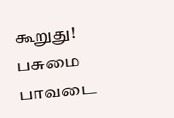கூறுது! பசுமை பாவடை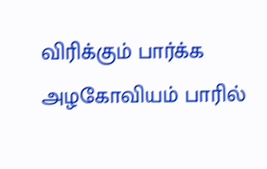விரிக்கும் பார்க்க அழகோவியம் பாரில்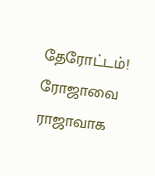தேரோட்டம்! ரோஜாவை ராஜாவாக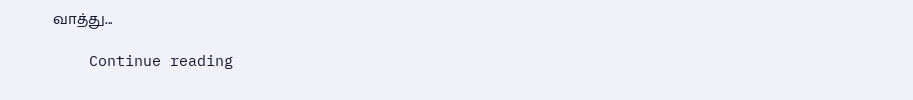வாத்து...

    Continue reading